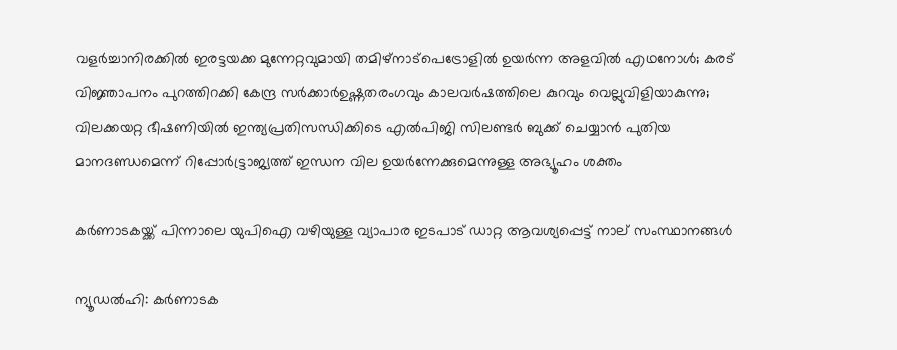വളർച്ചാനിരക്കിൽ ഇരട്ടയക്ക മുന്നേറ്റവുമായി തമിഴ്നാട്പെട്രോളിൽ ഉയർന്ന അളവിൽ എഥനോൾ; കരട് വിജ്ഞാപനം പുറത്തിറക്കി കേന്ദ്ര സർക്കാർഉഷ്ണതരംഗവും കാലവർഷത്തിലെ കുറവും വെല്ലുവിളിയാകുന്നു; വിലക്കയറ്റ ഭീഷണിയില്‍ ഇന്ത്യപ്രതിസന്ധിക്കിടെ എൽപിജി സിലണ്ടർ ബുക്ക് ചെയ്യാൻ പുതിയ മാനദണ്ഡമെന്ന് റിപ്പോര്‍ട്ട്രാജ്യത്ത് ഇന്ധന വില ഉയർന്നേക്കുമെന്നുള്ള അഭ്യൂഹം ശക്തം

കര്‍ണാടകയ്ക്ക് പിന്നാലെ യുപിഐ വഴിയുള്ള വ്യാപാര ഇടപാട് ഡാറ്റ ആവശ്യപ്പെട്ട് നാല് സംസ്ഥാനങ്ങള്‍

ന്യൂഡല്‍ഹി: കര്‍ണാടക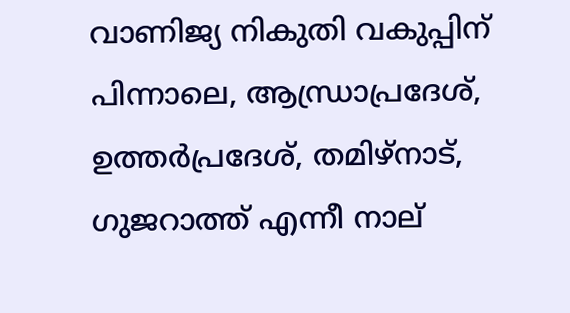വാണിജ്യ നികുതി വകുപ്പിന് പിന്നാലെ, ആന്ധ്രാപ്രദേശ്, ഉത്തര്‍പ്രദേശ്, തമിഴ്നാട്, ഗുജറാത്ത് എന്നീ നാല്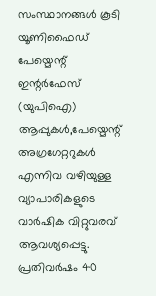സംസ്ഥാനങ്ങള്‍ കൂടി യൂണിഫൈഡ് പേയ്മെന്റ് ഇന്റര്‍ഫേസ് (യുപിഐ) ആപ്പുകള്‍,പേയ്മെന്റ് അഗ്രഗേറ്ററുകള്‍ എന്നിവ വഴിയുള്ള വ്യാപാരികളുടെ വാര്‍ഷിക വിറ്റുവരവ് ആവശ്യപ്പെട്ടു.
പ്രതിവര്‍ഷം 40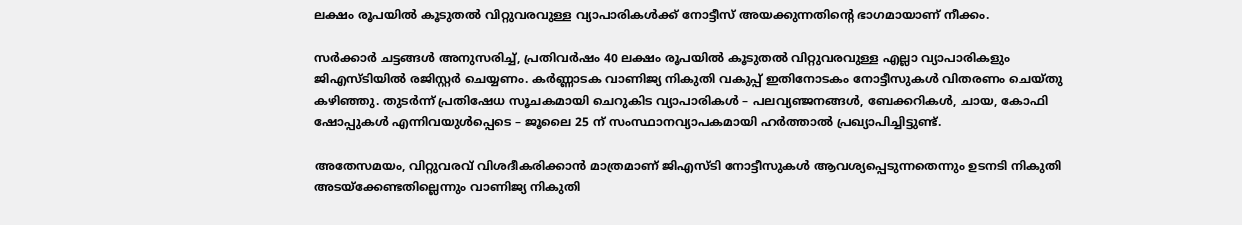ലക്ഷം രൂപയില്‍ കൂടുതല്‍ വിറ്റുവരവുള്ള വ്യാപാരികള്‍ക്ക് നോട്ടീസ് അയക്കുന്നതിന്റെ ഭാഗമായാണ് നീക്കം.

സര്‍ക്കാര്‍ ചട്ടങ്ങള്‍ അനുസരിച്ച്, പ്രതിവര്‍ഷം 40 ലക്ഷം രൂപയില്‍ കൂടുതല്‍ വിറ്റുവരവുള്ള എല്ലാ വ്യാപാരികളും ജിഎസ്ടിയില്‍ രജിസ്റ്റര്‍ ചെയ്യണം. കര്‍ണ്ണാടക വാണിജ്യ നികുതി വകുപ്പ് ഇതിനോടകം നോട്ടീസുകള്‍ വിതരണം ചെയ്തു കഴിഞ്ഞു. തുടര്‍ന്ന് പ്രതിഷേധ സൂചകമായി ചെറുകിട വ്യാപാരികള്‍ – പലവ്യഞ്ജനങ്ങള്‍, ബേക്കറികള്‍, ചായ, കോഫി ഷോപ്പുകള്‍ എന്നിവയുള്‍പ്പെടെ – ജൂലൈ 25 ന് സംസ്ഥാനവ്യാപകമായി ഹര്‍ത്താല്‍ പ്രഖ്യാപിച്ചിട്ടുണ്ട്.

അതേസമയം, വിറ്റുവരവ് വിശദീകരിക്കാന്‍ മാത്രമാണ് ജിഎസ്ടി നോട്ടീസുകള്‍ ആവശ്യപ്പെടുന്നതെന്നും ഉടനടി നികുതി അടയ്‌ക്കേണ്ടതില്ലെന്നും വാണിജ്യ നികുതി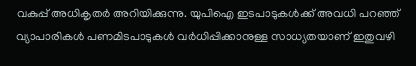വകുപ്പ് അധികൃതര്‍ അറിയിക്കുന്നു. യുപിഐ ഇടപാടുകള്‍ക്ക് അവധി പറഞ്ഞ് വ്യാപാരികള്‍ പണമിടപാടുകള്‍ വര്‍ധിപ്പിക്കാനുള്ള സാധ്യതയാണ് ഇതുവഴി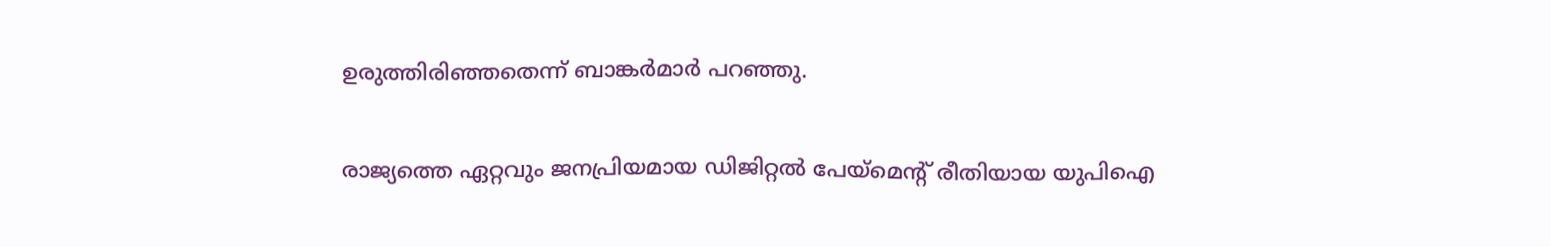ഉരുത്തിരിഞ്ഞതെന്ന് ബാങ്കര്‍മാര്‍ പറഞ്ഞു.

രാജ്യത്തെ ഏറ്റവും ജനപ്രിയമായ ഡിജിറ്റല്‍ പേയ്മെന്റ് രീതിയായ യുപിഐ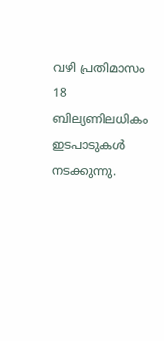വഴി പ്രതിമാസം 18 ബില്യണിലധികം ഇടപാടുകള്‍ നടക്കുന്നു.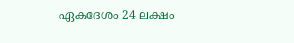ഏകദേശം 24 ലക്ഷം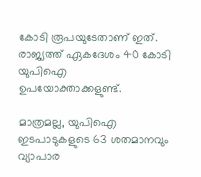കോടി രൂപയുടേതാണ് ഇത്. രാജ്യത്ത് ഏകദേശം 40 കോടി യുപിഐ ഉപയോക്താക്കളുണ്ട്.

മാത്രമല്ല, യുപിഐ ഇടപാടുകളുടെ 63 ശതമാനവും വ്യാപാര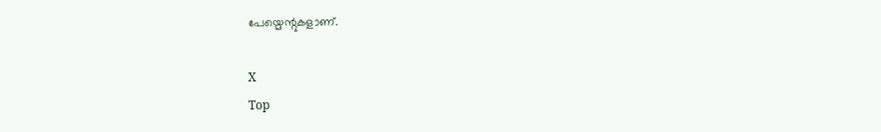പേയ്മെന്റുകളാണ്.

X
Top